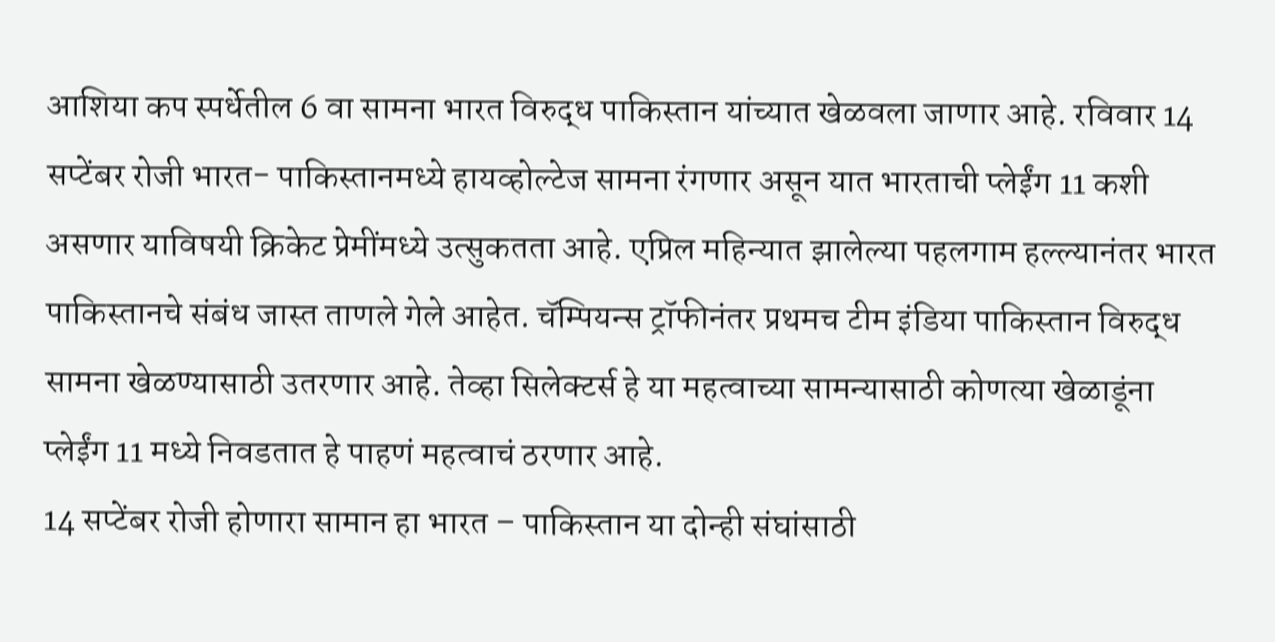आशिया कप स्पर्धेतील 6 वा सामना भारत विरुद्ध पाकिस्तान यांच्यात खेळवला जाणार आहे. रविवार 14 सप्टेंबर रोजी भारत- पाकिस्तानमध्ये हायव्होल्टेज सामना रंगणार असून यात भारताची प्लेईंग 11 कशी असणार याविषयी क्रिकेट प्रेमींमध्ये उत्सुकतता आहे. एप्रिल महिन्यात झालेल्या पहलगाम हल्ल्यानंतर भारत पाकिस्तानचे संबंध जास्त ताणले गेले आहेत. चॅम्पियन्स ट्रॉफीनंतर प्रथमच टीम इंडिया पाकिस्तान विरुद्ध सामना खेळण्यासाठी उतरणार आहे. तेव्हा सिलेक्टर्स हे या महत्वाच्या सामन्यासाठी कोणत्या खेळाडूंना प्लेईंग 11 मध्ये निवडतात हे पाहणं महत्वाचं ठरणार आहे.
14 सप्टेंबर रोजी होणारा सामान हा भारत – पाकिस्तान या दोन्ही संघांसाठी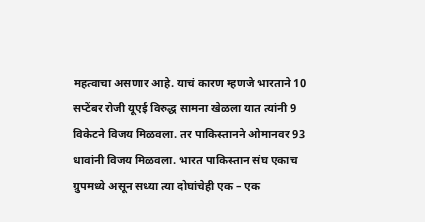महत्वाचा असणार आहे. याचं कारण म्हणजे भारताने 10 सप्टेंबर रोजी यूएई विरुद्ध सामना खेळला यात त्यांनी 9 विकेटने विजय मिळवला. तर पाकिस्तानने ओमानवर 93 धावांनी विजय मिळवला. भारत पाकिस्तान संघ एकाच ग्रुपमध्ये असून सध्या त्या दोघांचेही एक – एक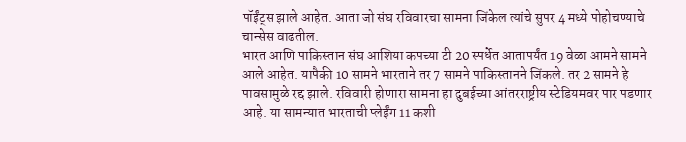पॉईंट्स झाले आहेत. आता जो संघ रविवारचा सामना जिंकेल त्यांचे सुपर 4 मध्ये पोहोचण्याचे चान्सेस वाढतील.
भारत आणि पाकिस्तान संघ आशिया कपच्या टी 20 स्पर्धेत आतापर्यंत 19 वेळा आमने सामने आले आहेत. यापैकी 10 सामने भारताने तर 7 सामने पाकिस्तानने जिंकले. तर 2 सामने हे पावसामुळे रद्द झाले. रविवारी होणारा सामना हा दुबईच्या आंतरराष्ट्रीय स्टेडियमवर पार पडणार आहे. या सामन्यात भारताची प्लेईंग 11 कशी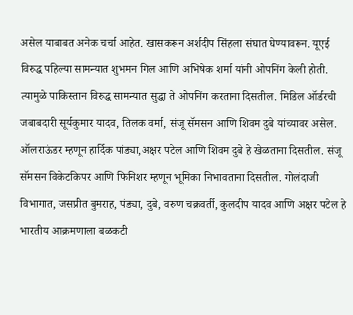असेल याबाबत अनेक चर्चा आहेत. खासकरून अर्शदीप सिंहला संघात घेण्यावरून. यूएई विरुद्ध पहिल्या सामन्यात शुभमन गिल आणि अभिषेक शर्मा यांनी ओपनिंग केली होती. त्यामुळे पाकिस्तान विरुद्ध सामन्यात सुद्धा ते ओपनिंग करताना दिसतील. मिडिल ऑर्डरची जबाबदारी सूर्यकुमार यादव, तिलक वर्मा, संजू सॅमसन आणि शिवम दुबे यांच्यावर असेल. ऑलराऊंडर म्हणून हार्दिक पांड्या,अक्षर पटेल आणि शिवम दुबे हे खेळताना दिसतील. संजू सॅमसन विकेटकिपर आणि फिनिशर म्हणून भूमिका निभावताना दिसतील. गोलंदाजी विभागात, जसप्रीत बुमराह, पंड्या, दुबे, वरुण चक्रवर्ती, कुलदीप यादव आणि अक्षर पटेल हे भारतीय आक्रमणाला बळकटी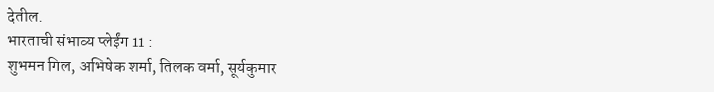देतील.
भारताची संभाव्य प्लेईंग 11 :
शुभमन गिल, अभिषेक शर्मा, तिलक वर्मा, सूर्यकुमार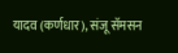यादव (कर्णधार), संजू सॅमसन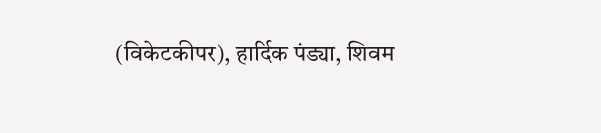(विकेटकीपर), हार्दिक पंड्या, शिवम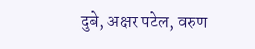दुबे, अक्षर पटेल, वरुण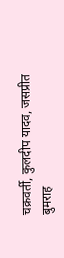चक्रवर्ती, कुलदीप यादव, जसप्रीत बुमराह